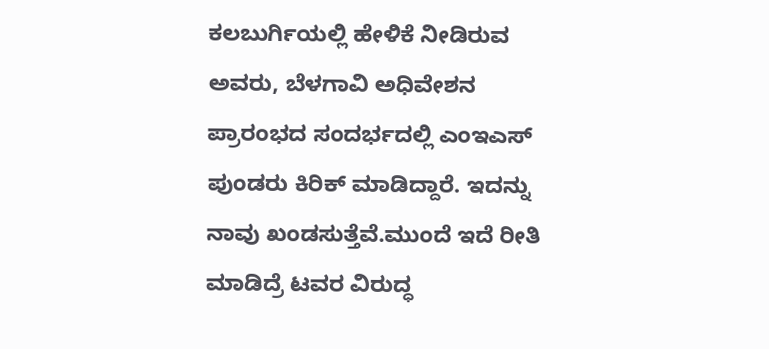ಕಲಬುರ್ಗಿಯಲ್ಲಿ ಹೇಳಿಕೆ ನೀಡಿರುವ ಅವರು, ಬೆಳಗಾವಿ ಅಧಿವೇಶನ ಪ್ರಾರಂಭದ ಸಂದರ್ಭದಲ್ಲಿ ಎಂಇಎಸ್ ಪುಂಡರು ಕಿರಿಕ್ ಮಾಡಿದ್ದಾರೆ. ಇದನ್ನು ನಾವು ಖಂಡಸುತ್ತೆವೆ.ಮುಂದೆ ಇದೆ ರೀತಿ ಮಾಡಿದ್ರೆ ಟವರ ವಿರುದ್ಧ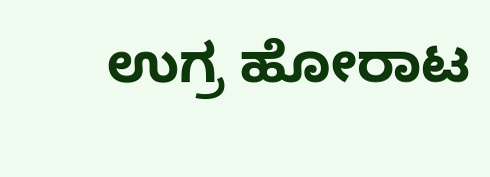ಉಗ್ರ ಹೋರಾಟ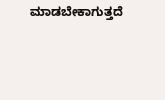ಮಾಡಬೇಕಾಗುತ್ತದೆ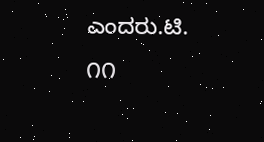ಎಂದರು.ಟಿ. ೧೧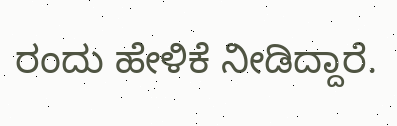ರಂದು ಹೇಳಿಕೆ ನೀಡಿದ್ದಾರೆ.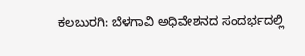ಕಲಬುರಗಿ: ಬೆಳಗಾವಿ ಅಧಿವೇಶನದ ಸಂದರ್ಭದಲ್ಲಿ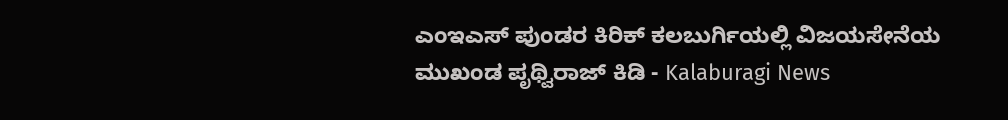ಎಂಇಎಸ್ ಪುಂಡರ ಕಿರಿಕ್ ಕಲಬುರ್ಗಿಯಲ್ಲಿ ವಿಜಯಸೇನೆಯ ಮುಖಂಡ ಪೃಥ್ವಿರಾಜ್ ಕಿಡಿ - Kalaburagi News